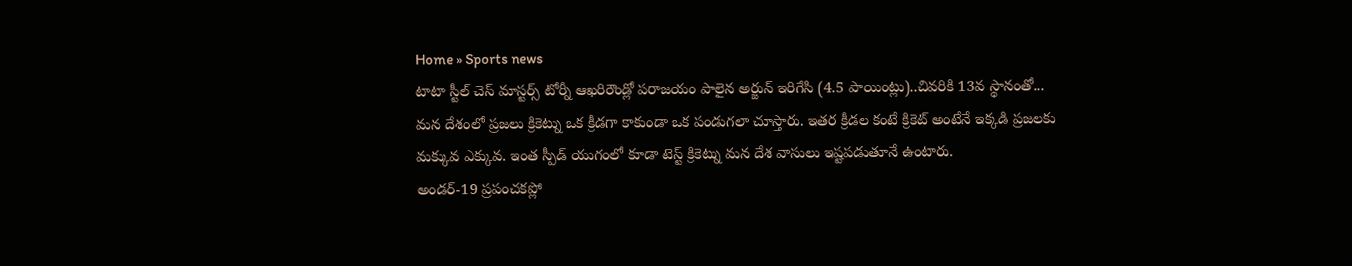Home » Sports news
టాటా స్టీల్ చెస్ మాస్టర్స్ టోర్నీ ఆఖరిరౌండ్లో పరాజయం పాలైన అర్జున్ ఇరిగేసి (4.5 పాయింట్లు)..చివరికి 13వ స్థానంతో...
మన దేశంలో ప్రజలు క్రికెట్ను ఒక క్రీడగా కాకుండా ఒక పండుగలా చూస్తారు. ఇతర క్రీడల కంటే క్రికెట్ అంటేనే ఇక్కడి ప్రజలకు మక్కువ ఎక్కువ. ఇంత స్పీడ్ యుగంలో కూడా టెస్ట్ క్రికెట్ను మన దేశ వాసులు ఇష్టపడుతూనే ఉంటారు.
అండర్-19 ప్రపంచకప్లో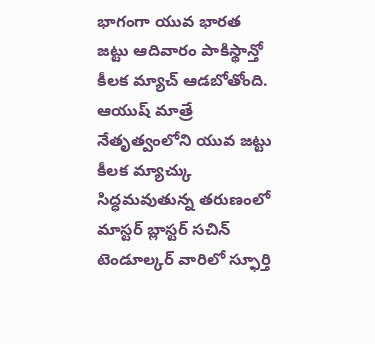భాగంగా యువ భారత జట్టు ఆదివారం పాకిస్థాన్తో కీలక మ్యాచ్ ఆడబోతోంది. ఆయుష్ మాత్రే నేతృత్వంలోని యువ జట్టు కీలక మ్యాచ్కు సిద్ధమవుతున్న తరుణంలో మాస్టర్ బ్లాస్టర్ సచిన్ టెండూల్కర్ వారిలో స్ఫూర్తి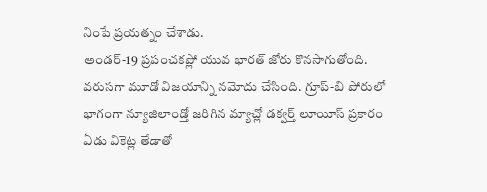నింపే ప్రయత్నం చేశాడు.
అండర్-19 ప్రపంచకప్లో యువ భారత్ జోరు కొనసాగుతోంది. వరుసగా మూడో విజయాన్ని నమోదు చేసింది. గ్రూప్-బి పోరులో భాగంగా న్యూజిలాండ్తో జరిగిన మ్యాచ్లో డక్వర్త్ లూయీస్ ప్రకారం ఏడు వికెట్ల తేడాతో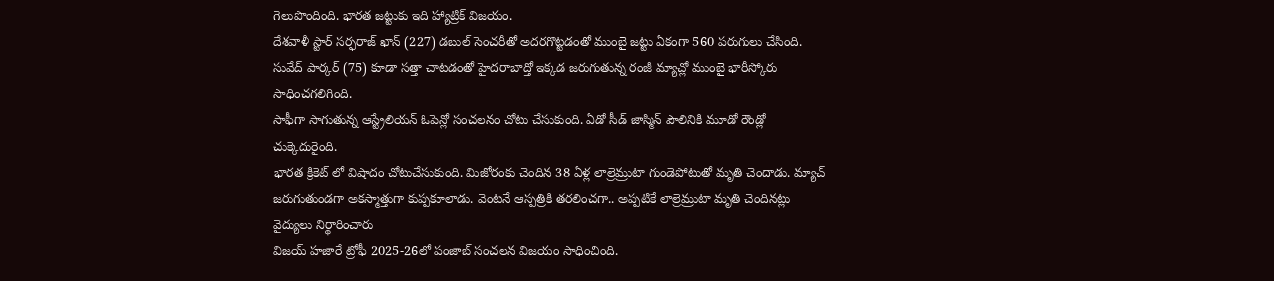గెలుపొందింది. భారత జట్టుకు ఇది హ్యాట్రిక్ విజయం.
దేశవాళీ స్టార్ సర్ఫరాజ్ ఖాన్ (227) డబుల్ సెంచరీతో అదరగొట్టడంతో ముంబై జట్టు ఏకంగా 560 పరుగులు చేసింది. సువేద్ పార్కర్ (75) కూడా సత్తా చాటడంతో హైదరాబాద్తో ఇక్కడ జరుగుతున్న రంజీ మ్యాచ్లో ముంబై భారీస్కోరు సాధించగలిగింది.
సాఫీగా సాగుతున్న ఆస్ట్రేలియన్ ఓపెన్లో సంచలనం చోటు చేసుకుంది. ఏడో సీడ్ జాస్మిన్ పౌలినికి మూడో రౌండ్లో చుక్కెదురైంది.
భారత క్రికెట్ లో విషాదం చోటుచేసుకుంది. మిజోరంకు చెందిన 38 ఏళ్ల లాల్రెమ్రుటా గుండెపోటుతో మృతి చెందాడు. మ్యాచ్ జరుగుతుండగా అకస్మాత్తుగా కుప్పకూలాడు. వెంటనే ఆస్పత్రికి తరలించగా.. అప్పటికే లాల్రెమ్రుటా మృతి చెందినట్లు వైద్యులు నిర్థారించారు
విజయ్ హజారే ట్రోఫీ 2025-26లో పంజాబ్ సంచలన విజయం సాధించింది.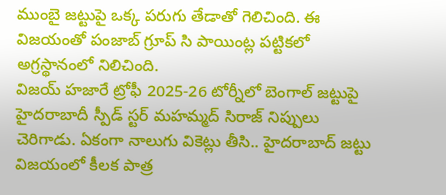ముంబై జట్టుపై ఒక్క పరుగు తేడాతో గెలిచింది. ఈ విజయంతో పంజాబ్ గ్రూప్ సి పాయింట్ల పట్టికలో అగ్రస్థానంలో నిలిచింది.
విజయ్ హజారే ట్రోఫీ 2025-26 టోర్నీలో బెంగాల్ జట్టుపై హైదరాబాదీ స్పీడ్ స్టర్ మహమ్మద్ సిరాజ్ నిప్పులు చెరిగాడు. ఏకంగా నాలుగు వికెట్లు తీసి.. హైదరాబాద్ జట్టు విజయంలో కీలక పాత్ర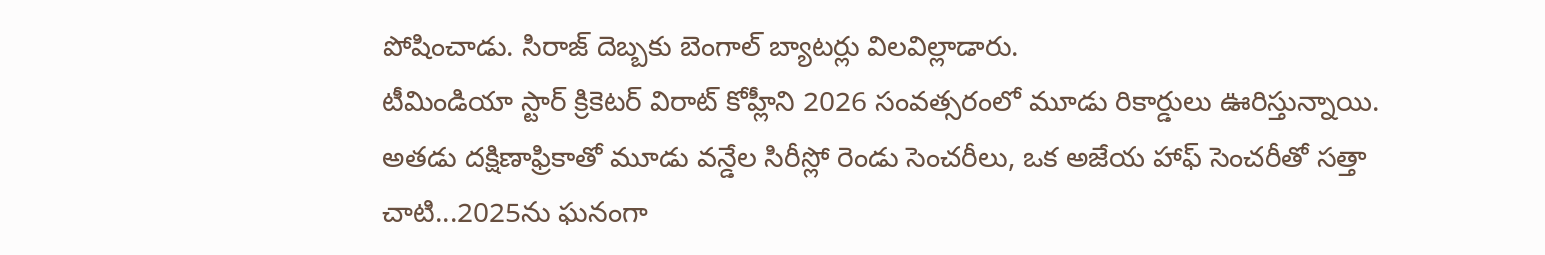పోషించాడు. సిరాజ్ దెబ్బకు బెంగాల్ బ్యాటర్లు విలవిల్లాడారు.
టీమిండియా స్టార్ క్రికెటర్ విరాట్ కోహ్లీని 2026 సంవత్సరంలో మూడు రికార్డులు ఊరిస్తున్నాయి. అతడు దక్షిణాఫ్రికాతో మూడు వన్డేల సిరీస్లో రెండు సెంచరీలు, ఒక అజేయ హాఫ్ సెంచరీతో సత్తా చాటి...2025ను ఘనంగా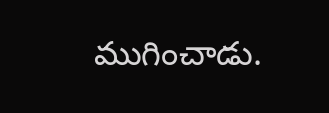ముగించాడు.